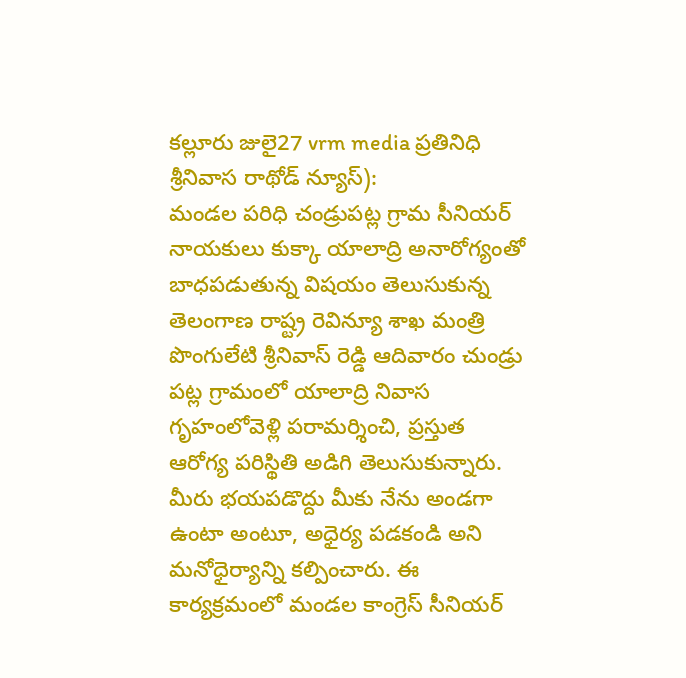కల్లూరు జులై27 vrm media ప్రతినిధి శ్రీనివాస రాథోడ్ న్యూస్):
మండల పరిధి చండ్రుపట్ల గ్రామ సీనియర్ నాయకులు కుక్కా యాలాద్రి అనారోగ్యంతో బాధపడుతున్న విషయం తెలుసుకున్న తెలంగాణ రాష్ట్ర రెవిన్యూ శాఖ మంత్రి పొంగులేటి శ్రీనివాస్ రెడ్డి ఆదివారం చుండ్రు పట్ల గ్రామంలో యాలాద్రి నివాస గృహంలోవెళ్లి పరామర్శించి, ప్రస్తుత ఆరోగ్య పరిస్థితి అడిగి తెలుసుకున్నారు. మీరు భయపడొద్దు మీకు నేను అండగా ఉంటా అంటూ, అధైర్య పడకండి అని మనోధైర్యాన్ని కల్పించారు. ఈ కార్యక్రమంలో మండల కాంగ్రెస్ సీనియర్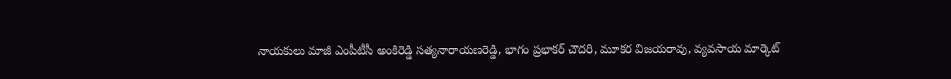నాయకులు మాజీ ఎంపీటీసీ అంకిరెడ్డి సత్యనారాయణరెడ్డి, భాగం ప్రభాకర్ చౌదరి, మూకర విజయరావు, వ్యవసాయ మార్కెట్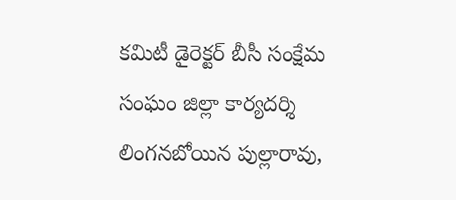కమిటీ డైరెక్టర్ బీసీ సంక్షేమ సంఘం జిల్లా కార్యదర్శి లింగనబోయిన పుల్లారావు,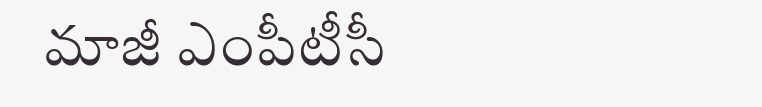మాజీ ఎంపీటీసీ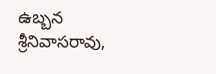ఉబ్బన శ్రీనివాసరావు,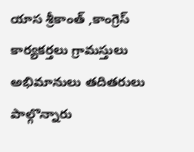యాస శ్రీకాంత్ ,కాంగ్రెస్ కార్యకర్తలు గ్రామస్తులు అభిమానులు తదితరులు పాల్గొన్నారు